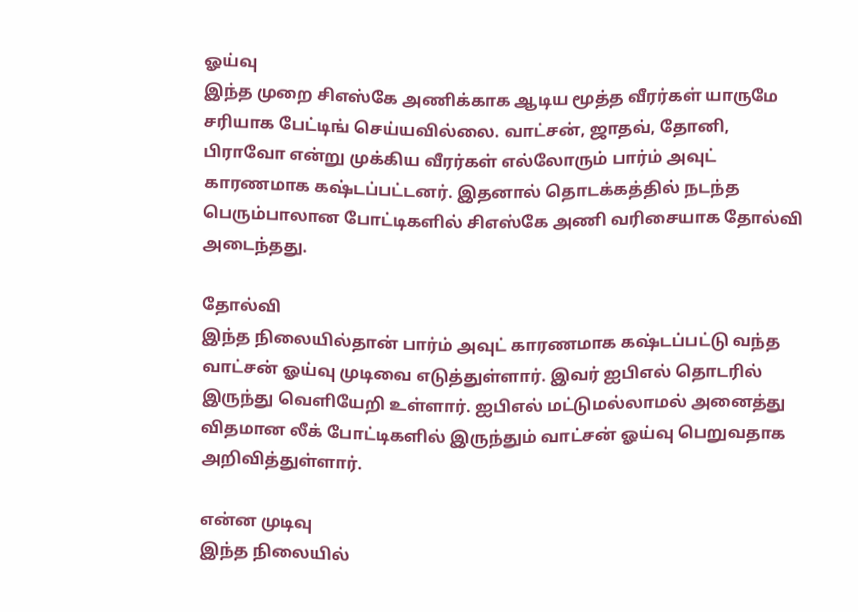ஓய்வு
இந்த முறை சிஎஸ்கே அணிக்காக ஆடிய மூத்த வீரர்கள் யாருமே சரியாக பேட்டிங் செய்யவில்லை. வாட்சன், ஜாதவ், தோனி, பிராவோ என்று முக்கிய வீரர்கள் எல்லோரும் பார்ம் அவுட் காரணமாக கஷ்டப்பட்டனர். இதனால் தொடக்கத்தில் நடந்த பெரும்பாலான போட்டிகளில் சிஎஸ்கே அணி வரிசையாக தோல்வி அடைந்தது.

தோல்வி
இந்த நிலையில்தான் பார்ம் அவுட் காரணமாக கஷ்டப்பட்டு வந்த வாட்சன் ஓய்வு முடிவை எடுத்துள்ளார். இவர் ஐபிஎல் தொடரில் இருந்து வெளியேறி உள்ளார். ஐபிஎல் மட்டுமல்லாமல் அனைத்து விதமான லீக் போட்டிகளில் இருந்தும் வாட்சன் ஓய்வு பெறுவதாக அறிவித்துள்ளார்.

என்ன முடிவு
இந்த நிலையில்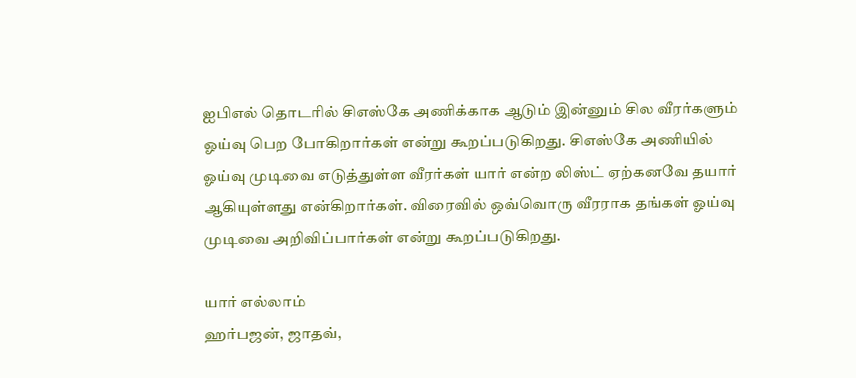ஐபிஎல் தொடரில் சிஎஸ்கே அணிக்காக ஆடும் இன்னும் சில வீரர்களும் ஓய்வு பெற போகிறார்கள் என்று கூறப்படுகிறது. சிஎஸ்கே அணியில் ஓய்வு முடிவை எடுத்துள்ள வீரர்கள் யார் என்ற லிஸ்ட் ஏற்கனவே தயார் ஆகியுள்ளது என்கிறார்கள். விரைவில் ஒவ்வொரு வீரராக தங்கள் ஓய்வு முடிவை அறிவிப்பார்கள் என்று கூறப்படுகிறது.

யார் எல்லாம்
ஹர்பஜன், ஜாதவ்,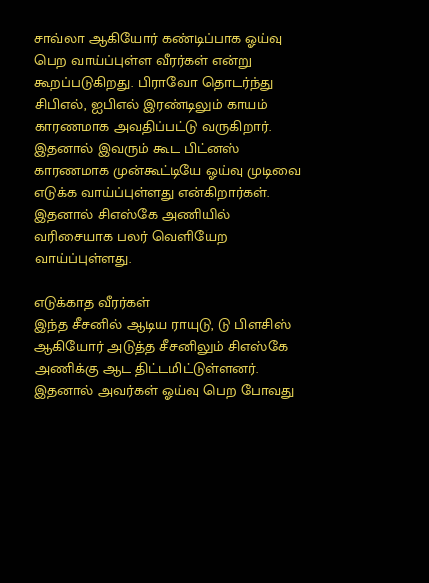சாவ்லா ஆகியோர் கண்டிப்பாக ஓய்வு பெற வாய்ப்புள்ள வீரர்கள் என்று கூறப்படுகிறது. பிராவோ தொடர்ந்து சிபிஎல், ஐபிஎல் இரண்டிலும் காயம் காரணமாக அவதிப்பட்டு வருகிறார். இதனால் இவரும் கூட பிட்னஸ் காரணமாக முன்கூட்டியே ஓய்வு முடிவை எடுக்க வாய்ப்புள்ளது என்கிறார்கள். இதனால் சிஎஸ்கே அணியில் வரிசையாக பலர் வெளியேற வாய்ப்புள்ளது.

எடுக்காத வீரர்கள்
இந்த சீசனில் ஆடிய ராயுடு, டு பிளசிஸ் ஆகியோர் அடுத்த சீசனிலும் சிஎஸ்கே அணிக்கு ஆட திட்டமிட்டுள்ளனர். இதனால் அவர்கள் ஓய்வு பெற போவது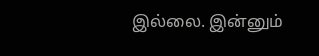இல்லை. இன்னும்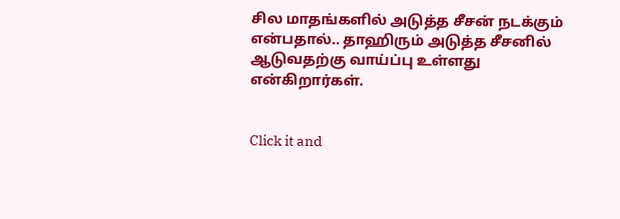சில மாதங்களில் அடுத்த சீசன் நடக்கும் என்பதால்.. தாஹிரும் அடுத்த சீசனில் ஆடுவதற்கு வாய்ப்பு உள்ளது என்கிறார்கள்.


Click it and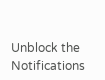Unblock the Notifications